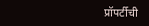प्रॉपर्टीची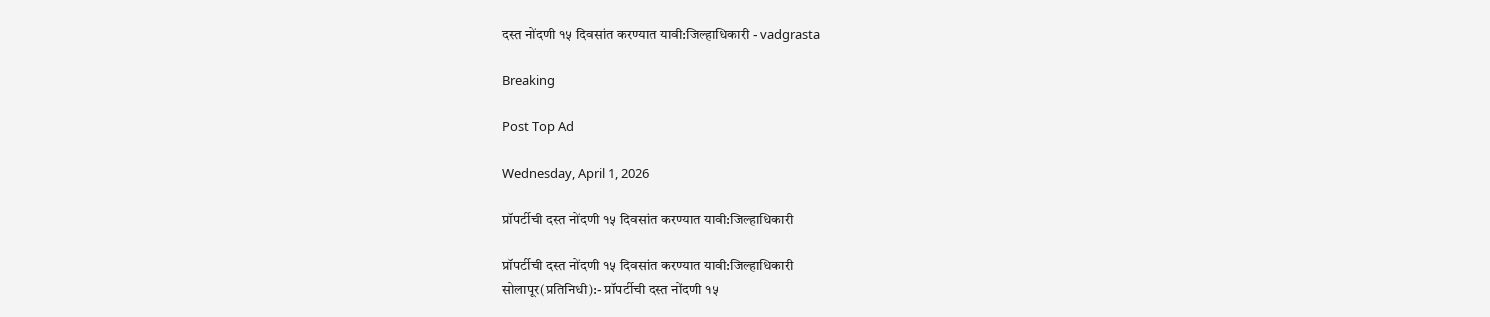दस्त नोंदणी १५ दिवसांत करण्यात यावी:जिल्हाधिकारी - vadgrasta

Breaking

Post Top Ad

Wednesday, April 1, 2026

प्रॉपर्टीची दस्त नोंदणी १५ दिवसांत करण्यात यावी:जिल्हाधिकारी

प्रॉपर्टीची दस्त नोंदणी १५ दिवसांत करण्यात यावी:जिल्हाधिकारी
सोलापूर(प्रतिनिधी):- प्रॉपर्टीची दस्त नोंदणी १५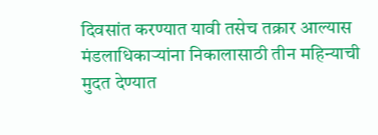दिवसांत करण्यात यावी तसेच तक्रार आल्यास मंडलाधिकाऱ्यांना निकालासाठी तीन महिन्याची मुदत देण्यात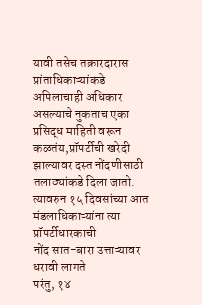यावी तसेच तक्रारदारास प्रांताधिकाऱ्यांकडे अपिलाचाही अधिकार असल्याचे नुकताच एका प्रसिद्ध माहिती वरून कळतंय,प्रॉपर्टीची खरेदी झाल्यावर दस्त नोंदणीसाठी तलाठ्यांकडे दिला जातो. त्यावरुन १५ दिवसांच्या आत मंडलाधिकाऱ्यांना त्या प्रॉपर्टीधारकाची
नोंद सात-बारा उत्ताऱ्यावर धरावी लागते
परंतु, १४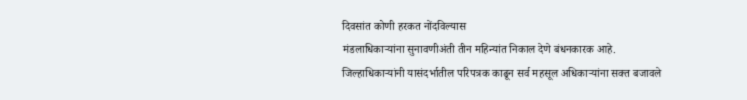दिवसांत कोणी हरकत नोंदविल्यास
मंडलाधिकाऱ्यांना सुनावणीअंती तीन महिन्यांत निकाल देणे बंधनकारक आहे. जिल्हाधिकाऱ्यांनी यासंदर्भातील परिपत्रक काढून सर्व महसूल अधिकाऱ्यांना सक्त बजावले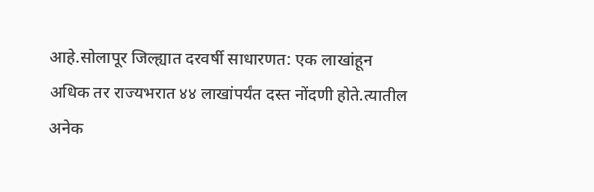आहे.सोलापूर जिल्ह्यात दरवर्षी साधारणत: एक लाखांहून
अधिक तर राज्यभरात ४४ लाखांपर्यंत दस्त नोंदणी होते.त्यातील अनेक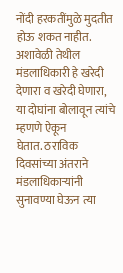नोंदी हरकतींमुळे मुदतीत होऊ शकत नाहीत. अशावेळी तेथील मंडलाधिकारी हे खरेदी देणारा व खरेदी घेणारा, या दोघांना बोलावून त्यांचे म्हणणे ऐकून
घेतात. ठराविक दिवसांच्या अंतराने मंडलाधिकाऱ्यांनी सुनावण्या घेऊन त्या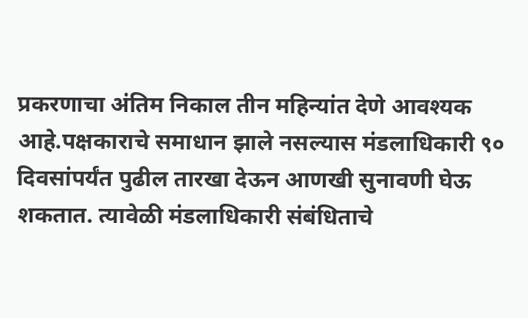प्रकरणाचा अंतिम निकाल तीन महिन्यांत देणे आवश्यक आहे.पक्षकाराचे समाधान झाले नसल्यास मंडलाधिकारी ९० दिवसांपर्यंत पुढील तारखा देऊन आणखी सुनावणी घेऊ शकतात. त्यावेळी मंडलाधिकारी संबंधिताचे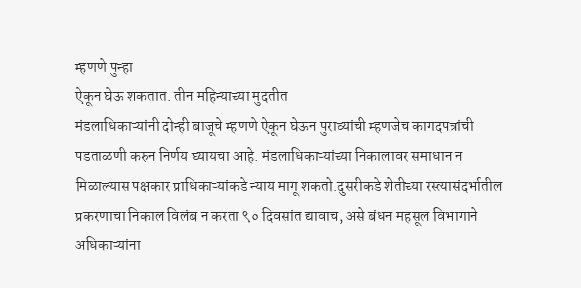म्हणणे पुन्हा
ऐकून घेऊ शकतात. तीन महिन्याच्या मुदतीत
मंडलाधिकाऱ्यांनी दोन्ही बाजूचे म्हणणे ऐकून घेऊन पुराव्यांची म्हणजेच कागदपत्रांची पडताळणी करुन निर्णय घ्यायचा आहे. मंडलाधिकाऱ्यांच्या निकालावर समाधान न
मिळाल्यास पक्षकार प्राधिकाऱ्यांकडे न्याय मागू शकतो.दुसरीकडे शेतीच्या रस्त्यासंदर्भातील प्रकरणाचा निकाल विलंब न करता ९० दिवसांत द्यावाच, असे बंधन महसूल विभागाने अधिकाऱ्यांना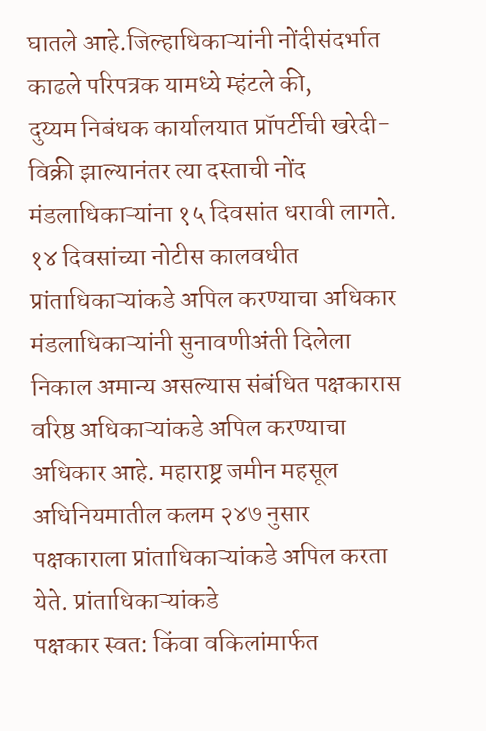घातले आहे.जिल्हाधिकाऱ्यांनी नोंदीसंदर्भात काढले परिपत्रक यामध्ये म्हंटले की,
दुय्यम निबंधक कार्यालयात प्रॉपर्टीची खरेदी-विक्री झाल्यानंतर त्या दस्ताची नोंद मंडलाधिकाऱ्यांना १५ दिवसांत धरावी लागते. १४ दिवसांच्या नोटीस कालवधीत प्रांताधिकाऱ्यांकडे अपिल करण्याचा अधिकार
मंडलाधिकाऱ्यांनी सुनावणीअंती दिलेला निकाल अमान्य असल्यास संबंधित पक्षकारास वरिष्ठ अधिकाऱ्यांकडे अपिल करण्याचा अधिकार आहे. महाराष्ट्र जमीन महसूल अधिनियमातील कलम २४७ नुसार पक्षकाराला प्रांताधिकाऱ्यांकडे अपिल करता येते. प्रांताधिकाऱ्यांकडे
पक्षकार स्वत: किंवा वकिलांमार्फत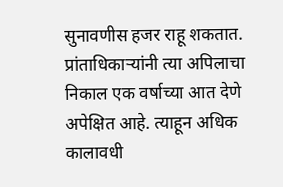सुनावणीस हजर राहू शकतात. प्रांताधिकाऱ्यांनी त्या अपिलाचा निकाल एक वर्षाच्या आत देणे अपेक्षित आहे. त्याहून अधिक कालावधी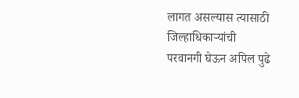लागत असल्यास त्यासाठी जिल्हाधिकाऱ्यांची
परवानगी घेऊन अपिल पुढे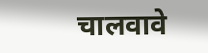चालवावे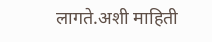लागते.अशी माहिती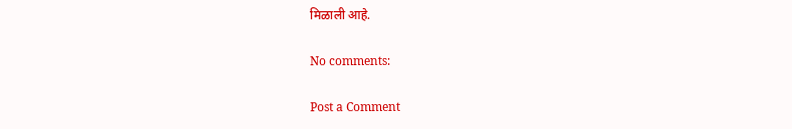मिळाली आहे.

No comments:

Post a Comment